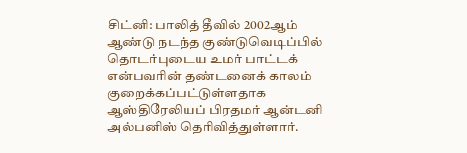சிட்னி: பாலித் தீவில் 2002ஆம் ஆண்டு நடந்த குண்டுவெடிப்பில் தொடர்புடைய உமர் பாட்டக் என்பவரின் தண்டனைக் காலம் குறைக்கப்பட்டுள்ளதாக ஆஸ்திரேலியப் பிரதமர் ஆன்டனி அல்பனிஸ் தெரிவித்துள்ளார்.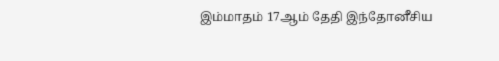இம்மாதம் 17ஆம் தேதி இந்தோனீசிய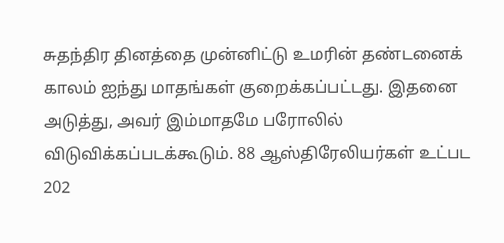சுதந்திர தினத்தை முன்னிட்டு உமரின் தண்டனைக் காலம் ஐந்து மாதங்கள் குறைக்கப்பட்டது. இதனை அடுத்து, அவர் இம்மாதமே பரோலில் விடுவிக்கப்படக்கூடும். 88 ஆஸ்திரேலியர்கள் உட்பட 202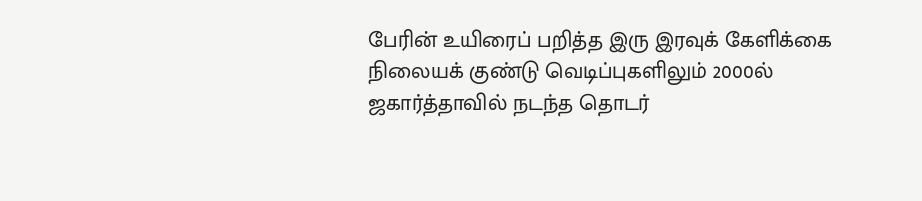பேரின் உயிரைப் பறித்த இரு இரவுக் கேளிக்கை நிலையக் குண்டு வெடிப்புகளிலும் 2000ல் ஜகார்த்தாவில் நடந்த தொடர்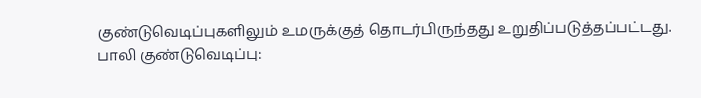குண்டுவெடிப்புகளிலும் உமருக்குத் தொடர்பிருந்தது உறுதிப்படுத்தப்பட்டது.
பாலி குண்டுவெடிப்பு: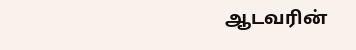ஆடவரின்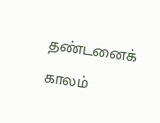தண்டனைக் காலம்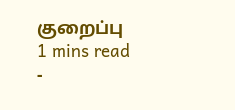குறைப்பு
1 mins read
-